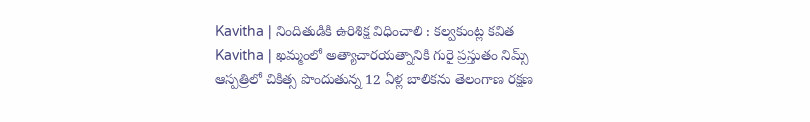Kavitha | నిందితుడికి ఉరిశిక్ష విధించాలి : కల్వకుంట్ల కవిత
Kavitha | ఖమ్మంలో అత్యాచారయత్నానికి గురై ప్రస్తుతం నిమ్స్ ఆస్పత్రిలో చికిత్స పొందుతున్న 12 ఏళ్ల బాలికను తెలంగాణ రక్షణ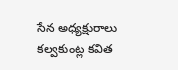సేన అధ్యక్షురాలు కల్వకుంట్ల కవిత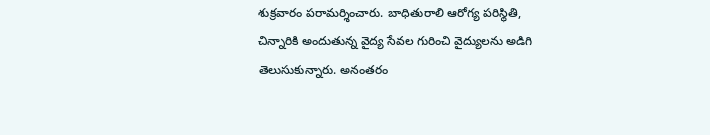శుక్రవారం పరామర్శించారు. బాధితురాలి ఆరోగ్య పరిస్థితి, చిన్నారికి అందుతున్న వైద్య సేవల గురించి వైద్యులను అడిగి తెలుసుకున్నారు. అనంతరం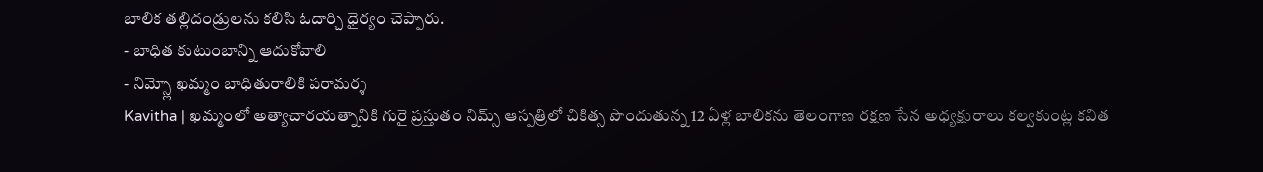బాలిక తల్లిదండ్రులను కలిసి ఓదార్చి ధైర్యం చెప్పారు.
- బాధిత కుటుంబాన్ని ఆదుకోవాలి
- నిమ్స్లో ఖమ్మం బాధితురాలికి పరామర్శ
Kavitha | ఖమ్మంలో అత్యాచారయత్నానికి గురై ప్రస్తుతం నిమ్స్ ఆస్పత్రిలో చికిత్స పొందుతున్న 12 ఏళ్ల బాలికను తెలంగాణ రక్షణ సేన అధ్యక్షురాలు కల్వకుంట్ల కవిత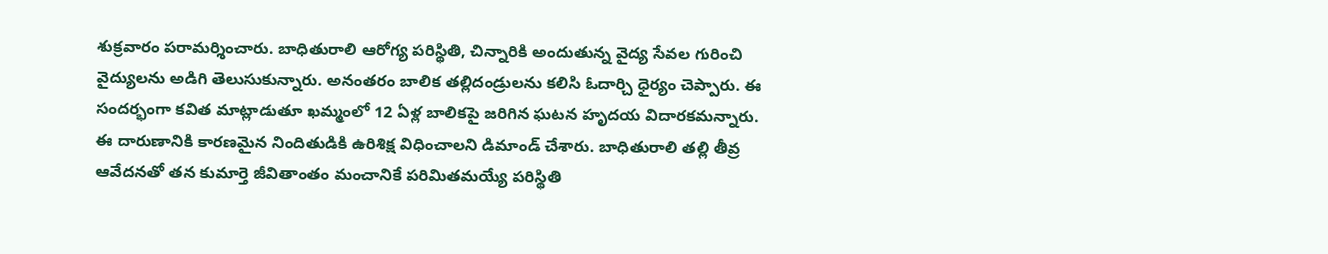శుక్రవారం పరామర్శించారు. బాధితురాలి ఆరోగ్య పరిస్థితి, చిన్నారికి అందుతున్న వైద్య సేవల గురించి వైద్యులను అడిగి తెలుసుకున్నారు. అనంతరం బాలిక తల్లిదండ్రులను కలిసి ఓదార్చి ధైర్యం చెప్పారు. ఈ సందర్భంగా కవిత మాట్లాడుతూ ఖమ్మంలో 12 ఏళ్ల బాలికపై జరిగిన ఘటన హృదయ విదారకమన్నారు. ఈ దారుణానికి కారణమైన నిందితుడికి ఉరిశిక్ష విధించాలని డిమాండ్ చేశారు. బాధితురాలి తల్లి తీవ్ర ఆవేదనతో తన కుమార్తె జీవితాంతం మంచానికే పరిమితమయ్యే పరిస్థితి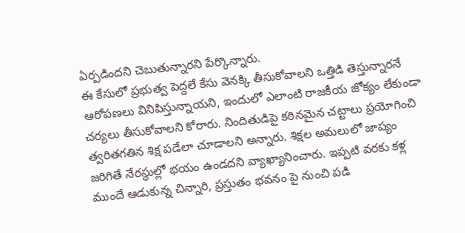ఏర్పడిందని చెబుతున్నారని పేర్కొన్నారు.
ఈ కేసులో ప్రభుత్వ పెద్దలే కేసు వెనక్కి తీసుకోవాలని ఒత్తిడి తెస్తున్నారనే ఆరోపణలు వినిపిస్తున్నాయని, ఇందులో ఎలాంటి రాజకీయ జోక్యం లేకుండా చర్యలు తీసుకోవాలని కోరారు. నిందితుడిపై కఠినమైన చట్టాలు ప్రయోగించి త్వరితగతిన శిక్ష పడేలా చూడాలని అన్నారు. శిక్షల అమలులో జాప్యం జరిగితే నేరస్థుల్లో భయం ఉండదని వ్యాఖ్యానించారు. ఇప్పటి వరకు కళ్ల ముందే ఆడుకున్న చిన్నారి, ప్రస్తుతం భవనం పై నుంచి పడి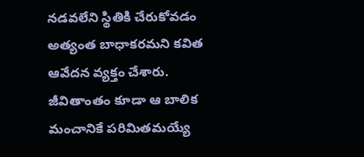నడవలేని స్థితికి చేరుకోవడం అత్యంత బాధాకరమని కవిత ఆవేదన వ్యక్తం చేశారు. జీవితాంతం కూడా ఆ బాలిక మంచానికే పరిమితమయ్యే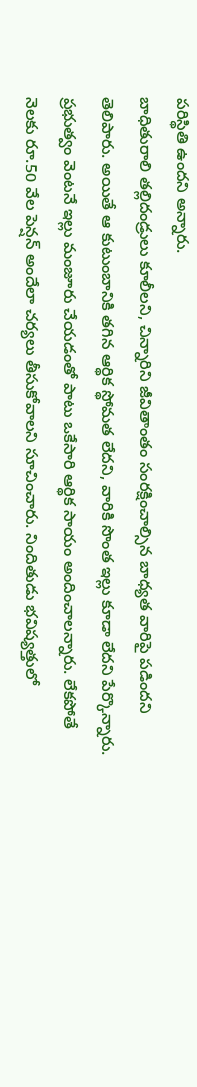పరిస్థితి ఉందని అన్నారు.
బాధితురాలి తల్లిదండ్రులు కూలీలని, చిన్నారిని జీవితాంతం సంరక్షించాల్సిన బాధ్యత వారిపై పడిందని తెలిపారు. అయితే ఆ కుటుంబానికి తగిన ఆర్థిక స్థోమత లేదని, వారికి సొంత ఇల్లు కూడా లేదని పేర్కొన్నారు. ప్రభుత్వం వెంటనే ఇల్లు మంజూరు చేయడంతో పాటు ఒకేసారి ఆర్థిక సాయం అందించాలన్నారు. లేకపోతే నెలకు రూ.50 వేల పెన్షన్ అందేలా చర్యలు తీసుకోవాలని సూచించారు. నిందితుడు భవిష్యత్తులో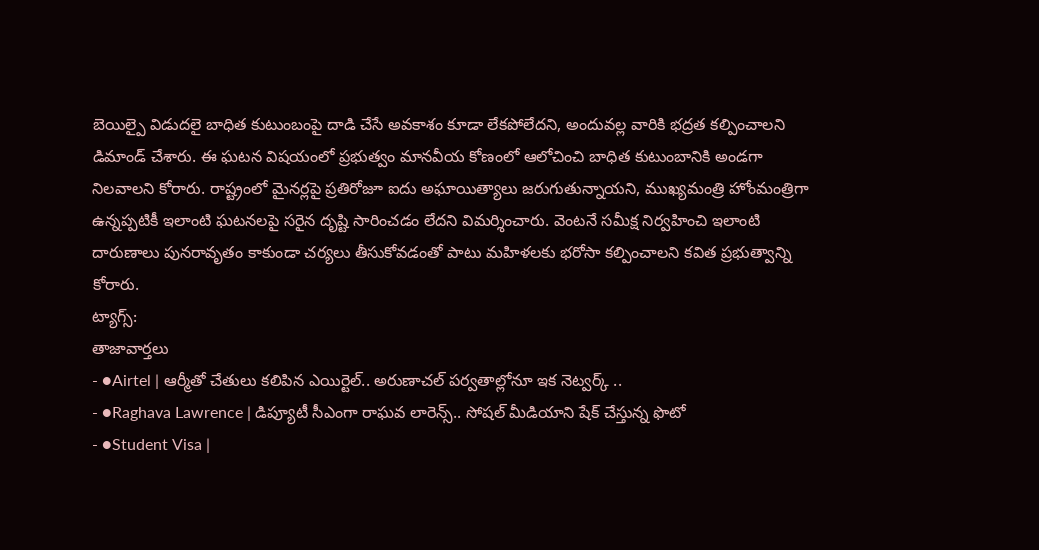బెయిల్పై విడుదలై బాధిత కుటుంబంపై దాడి చేసే అవకాశం కూడా లేకపోలేదని, అందువల్ల వారికి భద్రత కల్పించాలని డిమాండ్ చేశారు. ఈ ఘటన విషయంలో ప్రభుత్వం మానవీయ కోణంలో ఆలోచించి బాధిత కుటుంబానికి అండగా నిలవాలని కోరారు. రాష్ట్రంలో మైనర్లపై ప్రతిరోజూ ఐదు అఘాయిత్యాలు జరుగుతున్నాయని, ముఖ్యమంత్రి హోంమంత్రిగా ఉన్నప్పటికీ ఇలాంటి ఘటనలపై సరైన దృష్టి సారించడం లేదని విమర్శించారు. వెంటనే సమీక్ష నిర్వహించి ఇలాంటి దారుణాలు పునరావృతం కాకుండా చర్యలు తీసుకోవడంతో పాటు మహిళలకు భరోసా కల్పించాలని కవిత ప్రభుత్వాన్ని కోరారు.
ట్యాగ్స్:
తాజావార్తలు
- ●Airtel | ఆర్మీతో చేతులు కలిపిన ఎయిర్టెల్.. అరుణాచల్ పర్వతాల్లోనూ ఇక నెట్వర్క్ ..
- ●Raghava Lawrence | డిప్యూటీ సీఎంగా రాఘవ లారెన్స్.. సోషల్ మీడియాని షేక్ చేస్తున్న ఫొటో
- ●Student Visa |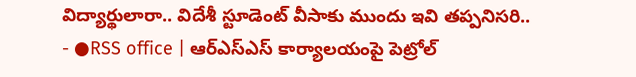విద్యార్థులారా.. విదేశీ స్టూడెంట్ వీసాకు ముందు ఇవి తప్పనిసరి..
- ●RSS office | ఆర్ఎస్ఎస్ కార్యాలయంపై పెట్రోల్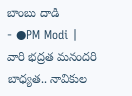బాంబు దాడి
- ●PM Modi | వారి భద్రత మనందరి బాధ్యత.. నావికుల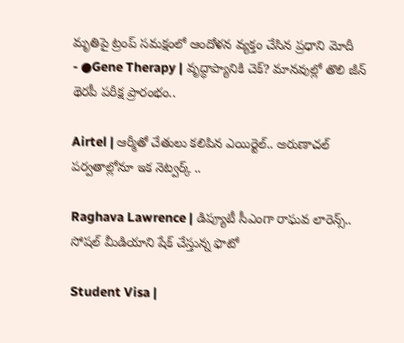మృతిపై ట్రంప్ సమక్షంలో ఆందోళన వ్యక్తం చేసిన ప్రధాని మోదీ
- ●Gene Therapy | వృద్ధాప్యానికి చెక్? మానవుల్లో తొలి జీన్ థెరపీ పరీక్ష ప్రారంభం..

Airtel | ఆర్మీతో చేతులు కలిపిన ఎయిర్టెల్.. అరుణాచల్ పర్వతాల్లోనూ ఇక నెట్వర్క్ ..

Raghava Lawrence | డిప్యూటీ సీఎంగా రాఘవ లారెన్స్.. సోషల్ మీడియాని షేక్ చేస్తున్న ఫొటో

Student Visa |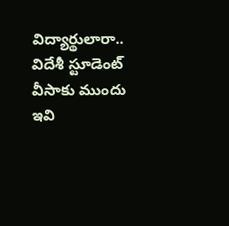విద్యార్థులారా.. విదేశీ స్టూడెంట్ వీసాకు ముందు ఇవి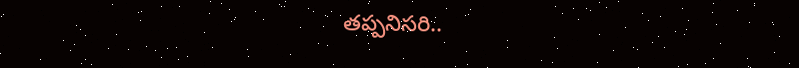తప్పనిసరి..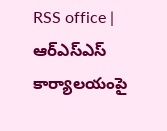RSS office | ఆర్ఎస్ఎస్ కార్యాలయంపై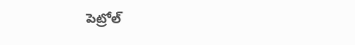పెట్రోల్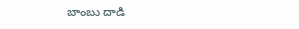బాంబు దాడి